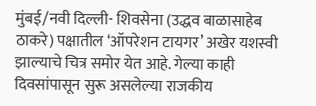मुंबई/नवी दिल्ली- शिवसेना (उद्धव बाळासाहेब ठाकरे) पक्षातील ‘ऑपरेशन टायगर’ अखेर यशस्वी झाल्याचे चित्र समोर येत आहे. गेल्या काही दिवसांपासून सुरू असलेल्या राजकीय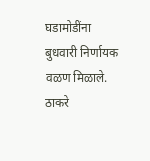घडामोडींना बुधवारी निर्णायक वळण मिळाले. ठाकरे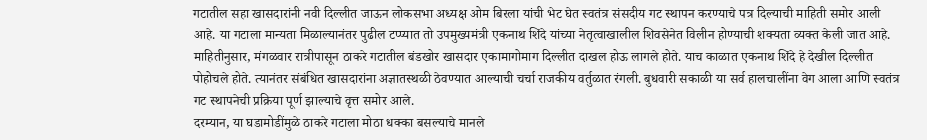गटातील सहा खासदारांनी नवी दिल्लीत जाऊन लोकसभा अध्यक्ष ओम बिरला यांची भेट घेत स्वतंत्र संसदीय गट स्थापन करण्याचे पत्र दिल्याची माहिती समोर आली आहे. या गटाला मान्यता मिळाल्यानंतर पुढील टप्प्यात तो उपमुख्यमंत्री एकनाथ शिंदे यांच्या नेतृत्वाखालील शिवसेनेत विलीन होण्याची शक्यता व्यक्त केली जात आहे.
माहितीनुसार, मंगळवार रात्रीपासून ठाकरे गटातील बंडखोर खासदार एकामागोमाग दिल्लीत दाखल होऊ लागले होते. याच काळात एकनाथ शिंदे हे देखील दिल्लीत पोहोचले होते. त्यानंतर संबंधित खासदारांना अज्ञातस्थळी ठेवण्यात आल्याची चर्चा राजकीय वर्तुळात रंगली. बुधवारी सकाळी या सर्व हालचालींना वेग आला आणि स्वतंत्र गट स्थापनेची प्रक्रिया पूर्ण झाल्याचे वृत्त समोर आले.
दरम्यान, या घडामोडींमुळे ठाकरे गटाला मोठा धक्का बसल्याचे मानले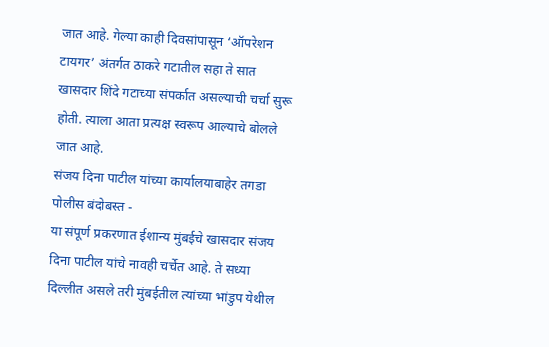जात आहे. गेल्या काही दिवसांपासून ‘ऑपरेशन टायगर’ अंतर्गत ठाकरे गटातील सहा ते सात खासदार शिंदे गटाच्या संपर्कात असल्याची चर्चा सुरू होती. त्याला आता प्रत्यक्ष स्वरूप आल्याचे बोलले जात आहे.
संजय दिना पाटील यांच्या कार्यालयाबाहेर तगडा पोलीस बंदोबस्त -
या संपूर्ण प्रकरणात ईशान्य मुंबईचे खासदार संजय दिना पाटील यांचे नावही चर्चेत आहे. ते सध्या दिल्लीत असले तरी मुंबईतील त्यांच्या भांडुप येथील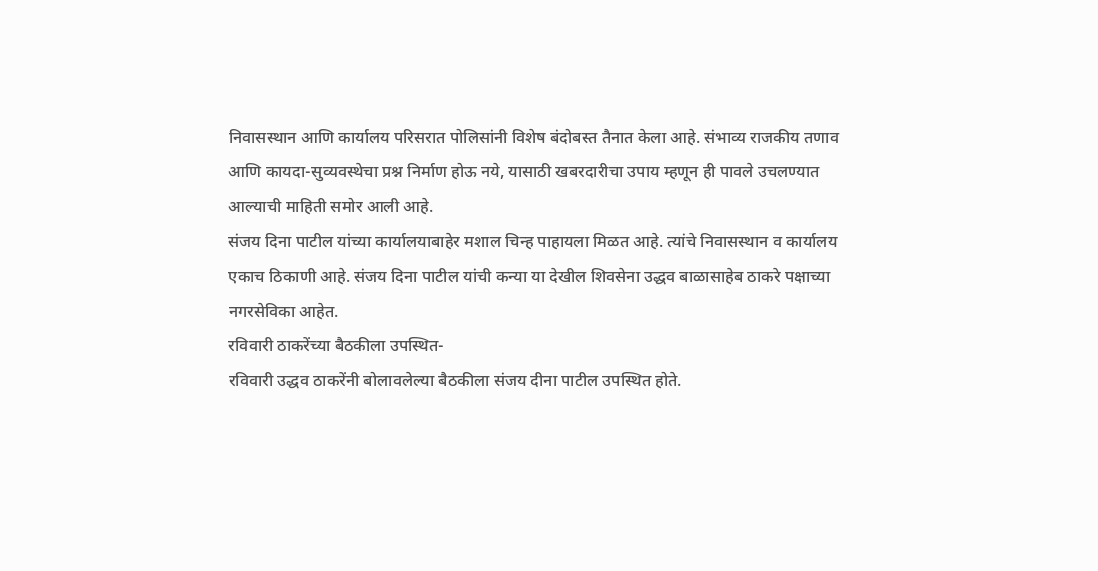निवासस्थान आणि कार्यालय परिसरात पोलिसांनी विशेष बंदोबस्त तैनात केला आहे. संभाव्य राजकीय तणाव आणि कायदा-सुव्यवस्थेचा प्रश्न निर्माण होऊ नये, यासाठी खबरदारीचा उपाय म्हणून ही पावले उचलण्यात आल्याची माहिती समोर आली आहे.
संजय दिना पाटील यांच्या कार्यालयाबाहेर मशाल चिन्ह पाहायला मिळत आहे. त्यांचे निवासस्थान व कार्यालय एकाच ठिकाणी आहे. संजय दिना पाटील यांची कन्या या देखील शिवसेना उद्धव बाळासाहेब ठाकरे पक्षाच्या नगरसेविका आहेत.
रविवारी ठाकरेंच्या बैठकीला उपस्थित-
रविवारी उद्धव ठाकरेंनी बोलावलेल्या बैठकीला संजय दीना पाटील उपस्थित होते.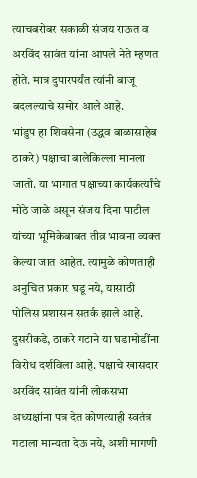त्याचबरोबर सकाळी संजय राऊत व अरविंद सावंत यांना आपले नेते म्हणत होते. मात्र दुपारपर्यंत त्यांनी बाजू बदलल्याचे समोर आले आहे.
भांडुप हा शिवसेना (उद्धव बाळासाहेब ठाकरे) पक्षाचा बालेकिल्ला मानला जातो. या भागात पक्षाच्या कार्यकर्त्यांचे मोठे जाळे असून संजय दिना पाटील यांच्या भूमिकेबाबत तीव्र भावना व्यक्त केल्या जात आहेत. त्यामुळे कोणताही अनुचित प्रकार घडू नये, यासाठी पोलिस प्रशासन सतर्क झाले आहे.
दुसरीकडे, ठाकरे गटाने या घडामोडींना विरोध दर्शविला आहे. पक्षाचे खासदार अरविंद सावंत यांनी लोकसभा अध्यक्षांना पत्र देत कोणत्याही स्वतंत्र गटाला मान्यता देऊ नये, अशी मागणी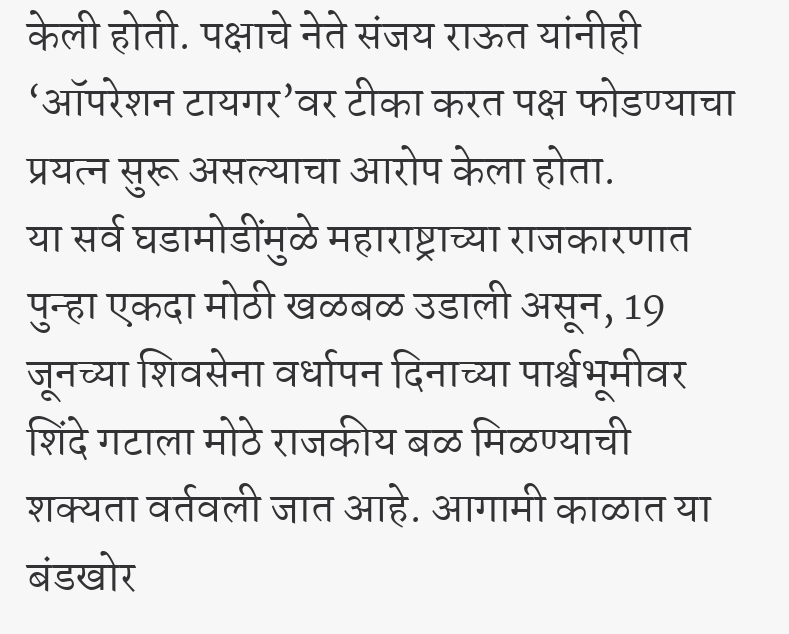केली होती. पक्षाचे नेते संजय राऊत यांनीही ‘ऑपरेशन टायगर’वर टीका करत पक्ष फोडण्याचा प्रयत्न सुरू असल्याचा आरोप केला होता.
या सर्व घडामोडींमुळे महाराष्ट्राच्या राजकारणात पुन्हा एकदा मोठी खळबळ उडाली असून, 19 जूनच्या शिवसेना वर्धापन दिनाच्या पार्श्वभूमीवर शिंदे गटाला मोठे राजकीय बळ मिळण्याची शक्यता वर्तवली जात आहे. आगामी काळात या बंडखोर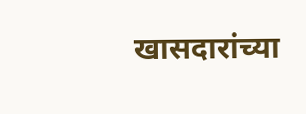खासदारांच्या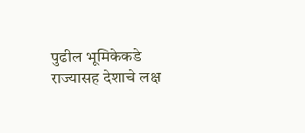पुढील भूमिकेकडे राज्यासह देशाचे लक्ष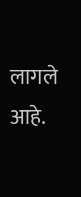लागले आहे.